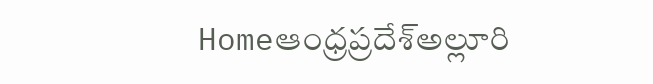Homeఆంధ్రప్రదేశ్అల్లూరి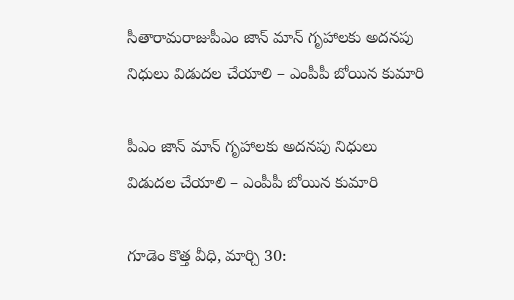సీతారామరాజుపీఎం జాన్ మాన్ గృహాలకు అదనపు నిధులు విడుదల చేయాలి – ఎంపీపీ బోయిన కుమారి

పీఎం జాన్ మాన్ గృహాలకు అదనపు నిధులు విడుదల చేయాలి – ఎంపీపీ బోయిన కుమారి

గూడెం కొత్త వీధి, మార్చి 30: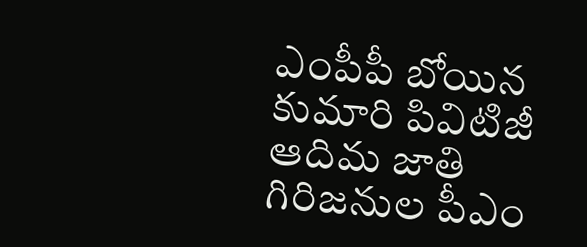ఎంపీపీ బోయిన కుమారి పివిటిజీ ఆదిమ జాతి గిరిజనుల పీఎం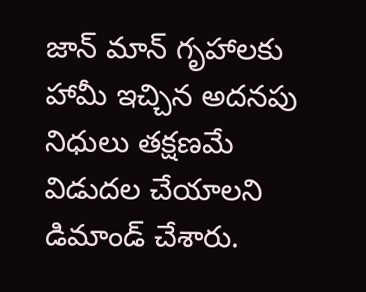జాన్ మాన్ గృహాలకు హామీ ఇచ్చిన అదనపు నిధులు తక్షణమే విడుదల చేయాలని డిమాండ్ చేశారు.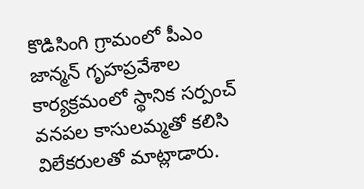కొడిసింగి గ్రామంలో పీఎం జాన్మన్ గృహప్రవేశాల కార్యక్రమంలో స్థానిక సర్పంచ్ వనపల కాసులమ్మతో కలిసి విలేకరులతో మాట్లాడారు.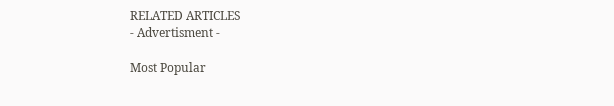RELATED ARTICLES
- Advertisment -

Most Popular